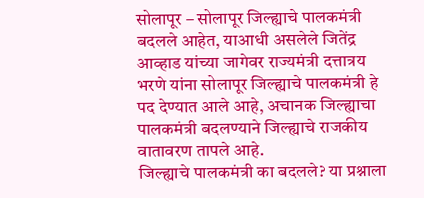सोलापूर – सोलापूर जिल्ह्याचे पालकमंत्री बदलले आहेत, याआधी असलेले जितेंद्र आव्हाड यांच्या जागेवर राज्यमंत्री दत्तात्रय भरणे यांना सोलापूर जिल्ह्याचे पालकमंत्री हे पद देण्यात आले आहे, अचानक जिल्ह्याचा पालकमंत्री बदलण्याने जिल्ह्याचे राजकीय वातावरण तापले आहे.
जिल्ह्याचे पालकमंत्री का बदलले? या प्रश्नाला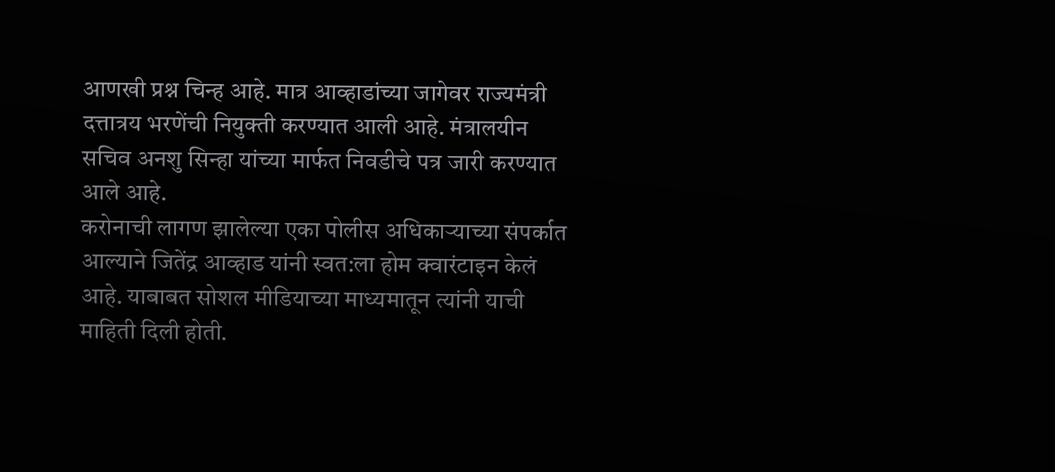आणखी प्रश्न चिन्ह आहे. मात्र आव्हाडांच्या जागेवर राज्यमंत्री दत्तात्रय भरणेंची नियुक्ती करण्यात आली आहे. मंत्रालयीन सचिव अनशु सिन्हा यांच्या मार्फत निवडीचे पत्र जारी करण्यात आले आहे.
करोनाची लागण झालेल्या एका पोलीस अधिकाऱ्याच्या संपर्कात आल्याने जितेंद्र आव्हाड यांनी स्वत:ला होम क्वारंटाइन केलं आहे. याबाबत सोशल मीडियाच्या माध्यमातून त्यांनी याची माहिती दिली होती.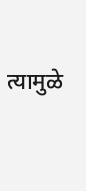त्यामुळे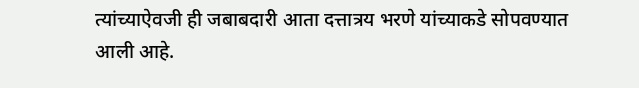त्यांच्याऐवजी ही जबाबदारी आता दत्तात्रय भरणे यांच्याकडे सोपवण्यात आली आहे.